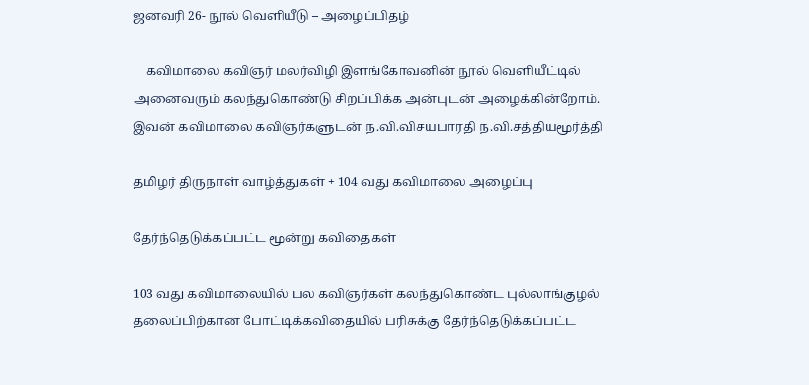ஜனவரி 26- நூல் வெளியீடு – அழைப்பிதழ்

    கவிமாலை கவிஞர் மலர்விழி இளங்கோவனின் நூல் வெளியீட்டில் அனைவரும் கலந்துகொண்டு சிறப்பிக்க அன்புடன் அழைக்கின்றோம்.   இவன் கவிமாலை கவிஞர்களுடன் ந.வி.விசயபாரதி ந.வி.சத்தியமூர்த்தி

தமிழர் திருநாள் வாழ்த்துகள் + 104 வது கவிமாலை அழைப்பு

தேர்ந்தெடுக்கப்பட்ட மூன்று கவிதைகள்

103 வது கவிமாலையில் பல கவிஞர்கள் கலந்துகொண்ட புல்லாங்குழல் தலைப்பிற்கான போட்டிக்கவிதையில் பரிசுக்கு தேர்ந்தெடுக்கப்பட்ட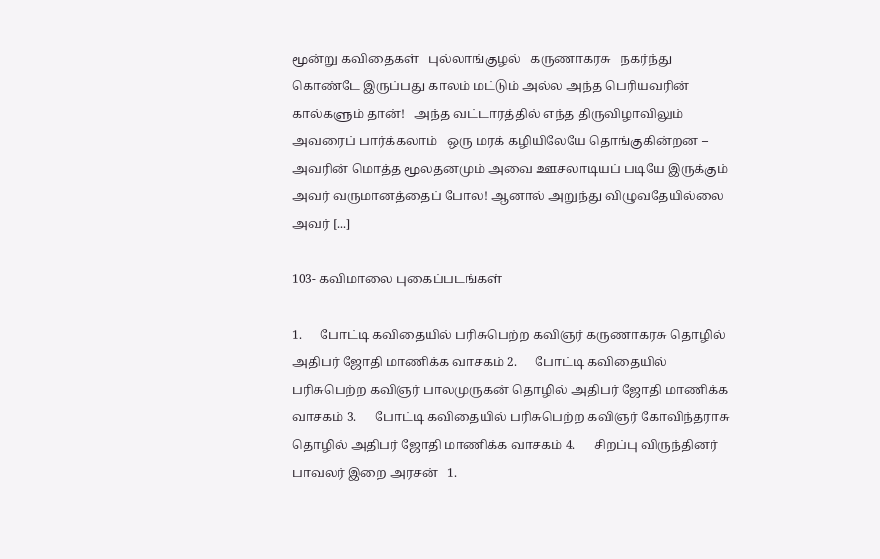மூன்று கவிதைகள்   புல்லாங்குழல்   கருணாகரசு   நகர்ந்து கொண்டே இருப்பது காலம் மட்டும் அல்ல அந்த பெரியவரின் கால்களும் தான்!   அந்த வட்டாரத்தில் எந்த திருவிழாவிலும் அவரைப் பார்க்கலாம்   ஒரு மரக் கழியிலேயே தொங்குகின்றன – அவரின் மொத்த மூலதனமும் அவை ஊசலாடியப் படியே இருக்கும் அவர் வருமானத்தைப் போல! ஆனால் அறுந்து விழுவதேயில்லை அவர் [...]

103- கவிமாலை புகைப்படங்கள்

1.      போட்டி கவிதையில் பரிசுபெற்ற கவிஞர் கருணாகரசு தொழில் அதிபர் ஜோதி மாணிக்க வாசகம் 2.      போட்டி கவிதையில் பரிசுபெற்ற கவிஞர் பாலமுருகன் தொழில் அதிபர் ஜோதி மாணிக்க வாசகம் 3.      போட்டி கவிதையில் பரிசுபெற்ற கவிஞர் கோவிந்தராசு தொழில் அதிபர் ஜோதி மாணிக்க வாசகம் 4.      சிறப்பு விருந்தினர் பாவலர் இறை அரசன்   1.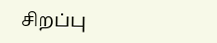சிறப்பு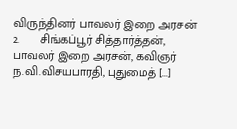விருந்தினர் பாவலர் இறை அரசன் 2.      சிங்கப்பூர் சித்தார்த்தன், பாவலர் இறை அரசன், கவிஞர் ந.வி.விசயபாரதி, புதுமைத் [...]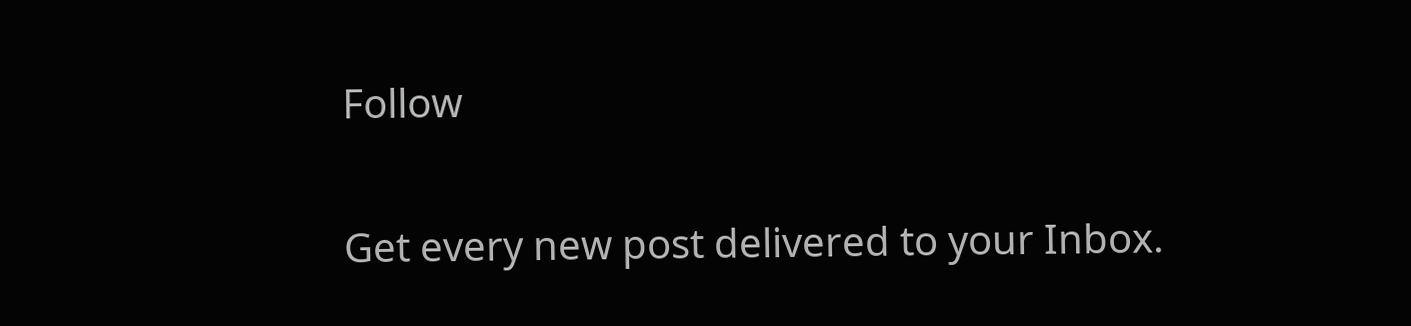Follow

Get every new post delivered to your Inbox.